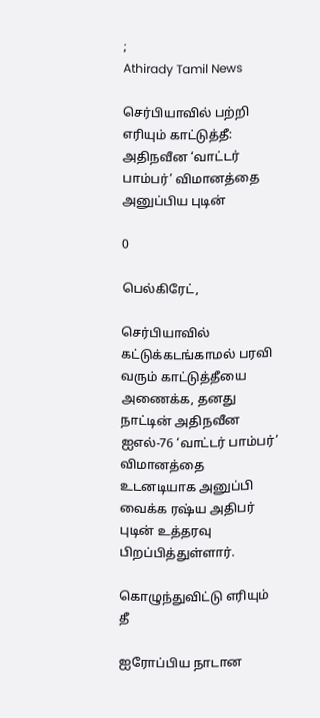;
Athirady Tamil News

செர்பியாவில் பற்றி எரியும் காட்டுத்தீ: அதிநவீன ‘வாட்டர் பாம்பர்’ விமானத்தை அனுப்பிய புடின்

0

பெல்கிரேட்,

செர்பியாவில் கட்டுக்கடங்காமல் பரவி வரும் காட்டுத்தீயை அணைக்க, தனது நாட்டின் அதிநவீன ஐஎல்-76 ‘வாட்டர் பாம்பர்’ விமானத்தை உடனடியாக அனுப்பி வைக்க ரஷ்ய அதிபர் புடின் உத்தரவு பிறப்பித்துள்ளார்.

கொழுந்துவிட்டு எரியும் தீ

ஐரோப்பிய நாடான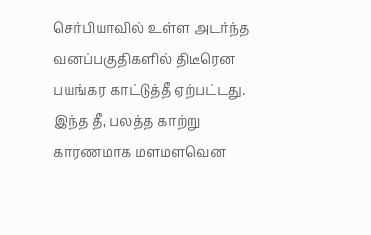செர்பியாவில் உள்ள அடர்ந்த வனப்பகுதிகளில் திடீரென பயங்கர காட்டுத்தீ ஏற்பட்டது. இந்த தீ, பலத்த காற்று காரணமாக மளமளவென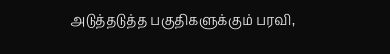அடுத்தடுத்த பகுதிகளுக்கும் பரவி,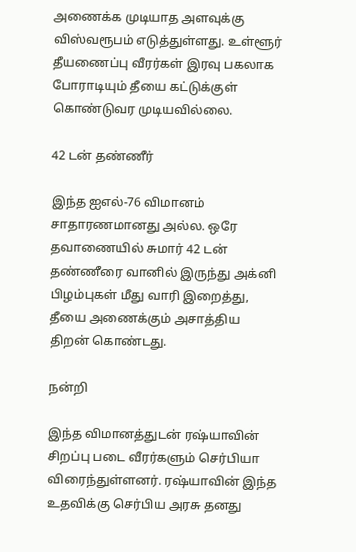அணைக்க முடியாத அளவுக்கு விஸ்வரூபம் எடுத்துள்ளது. உள்ளூர் தீயணைப்பு வீரர்கள் இரவு பகலாக போராடியும் தீயை கட்டுக்குள் கொண்டுவர முடியவில்லை.

42 டன் தண்ணீர்

இந்த ஐஎல்-76 விமானம் சாதாரணமானது அல்ல. ஒரே தவாணையில் சுமார் 42 டன் தண்ணீரை வானில் இருந்து அக்னி பிழம்புகள் மீது வாரி இறைத்து, தீயை அணைக்கும் அசாத்திய திறன் கொண்டது.

நன்றி

இந்த விமானத்துடன் ரஷ்யாவின் சிறப்பு படை வீரர்களும் செர்பியா விரைந்துள்ளனர். ரஷ்யாவின் இந்த உதவிக்கு செர்பிய அரசு தனது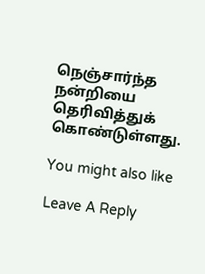நெஞ்சார்ந்த நன்றியை தெரிவித்துக் கொண்டுள்ளது.

You might also like

Leave A Reply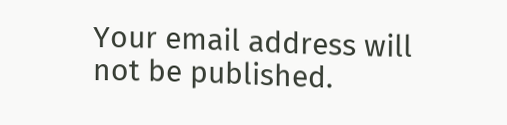Your email address will not be published.